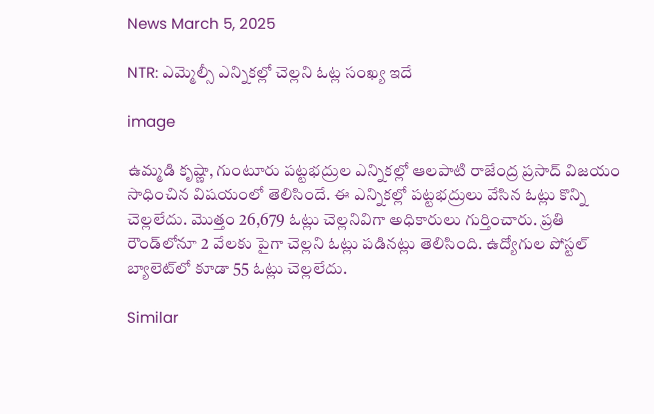News March 5, 2025

NTR: ఎమ్మెల్సీ ఎన్నికల్లో చెల్లని ఓట్ల సంఖ్య ఇదే

image

ఉమ్మడి కృష్ణా, గుంటూరు పట్టభద్రుల ఎన్నికల్లో ఆలపాటి రాజేంద్ర ప్రసాద్ విజయం సాధించిన విషయంలో తెలిసిందే. ఈ ఎన్నికల్లో పట్టభద్రులు వేసిన ఓట్లు కొన్ని చెల్లలేదు. మొత్తం 26,679 ఓట్లు చెల్లనివిగా అధికారులు గుర్తించారు. ప్రతి రౌండ్‌లోనూ 2 వేలకు పైగా చెల్లని ఓట్లు పడినట్లు తెలిసింది. ఉద్యోగుల పోస్టల్ బ్యాలెట్‌లో కూడా 55 ఓట్లు చెల్లలేదు.

Similar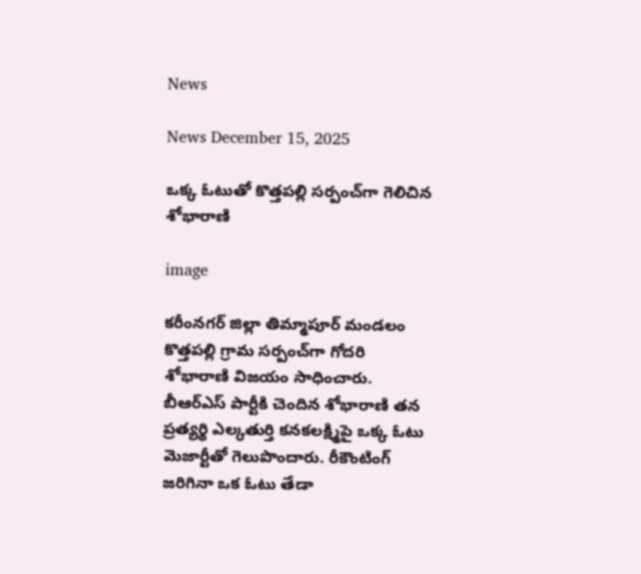News

News December 15, 2025

ఒక్క ఓటుతో కొత్తపల్లి సర్పంచ్‌గా గెలిచిన శోభారాణి

image

కరీంనగర్ జిల్లా తిమ్మాపూర్ మండలం కొత్తపల్లి గ్రామ సర్పంచ్‌గా గోదరి శోభారాణి విజయం సాధించారు. బీఆర్ఎస్ పార్టీకి చెందిన శోభారాణి తన ప్రత్యర్థి ఎల్కతుర్తి కనకలక్ష్మిపై ఒక్క ఓటు మెజార్టీతో గెలుపొందారు. రీకౌంటింగ్ జరిగినా ఒక ఓటు తేడా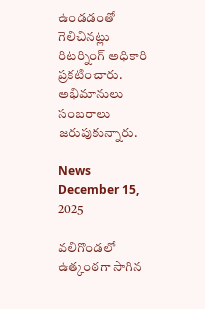ఉండడంతో గెలిచినట్లు రిటర్నింగ్ అధికారి ప్రకటించారు. అభిమానులు సంబరాలు జరుపుకున్నారు.

News December 15, 2025

వలిగొండలో ఉత్కంఠగా సాగిన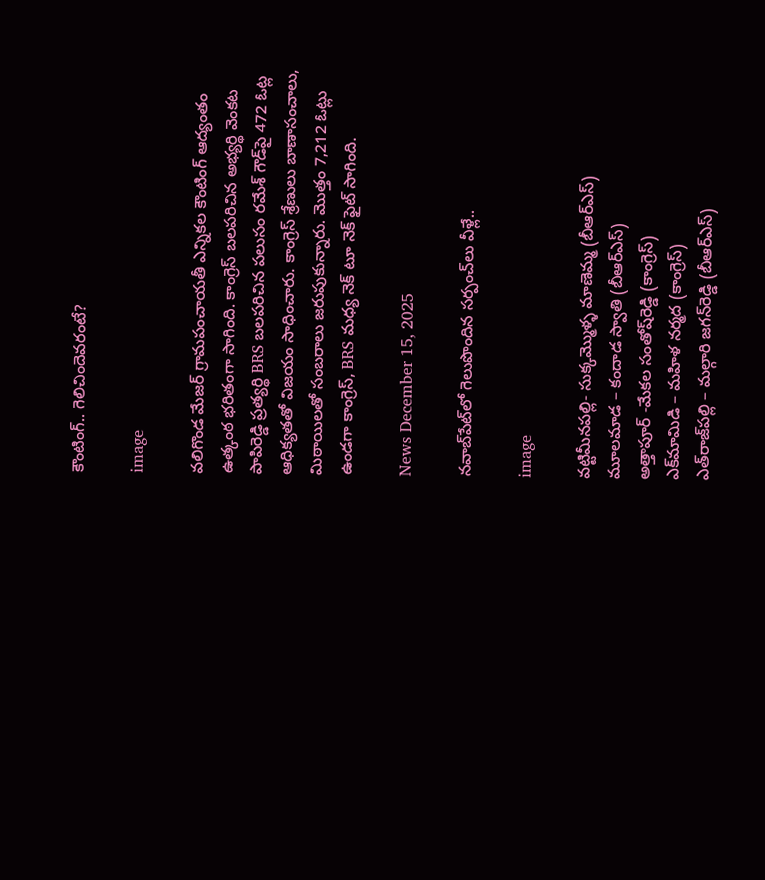కౌంటింగ్.. గెలిచిందెవరంటే?

image

వలిగొండ మేజర్ గ్రామపంచాయతీ ఎన్నికల కౌంటింగ్ ఆద్యంతం ఉత్కంఠ భరితంగా సాగింది. కాంగ్రెస్ బలపరిచిన అభ్యర్థి వెంకట పాపిరెడ్డి ప్రత్యర్థి BRS బలపరిచిన పలుసం రమేశ్ గౌడ్‌పై 472 ఓట్ల ఆధిక్యతతో విజయం సాధించారు. కాంగ్రెస్ శ్రేణులు బాణాసంచాలు, మిఠాయిలతో సంబరాలు జరుపుకున్నారు. మొత్తం 7,212 ఓట్లు ఉండగా కాంగ్రెస్, BRS మధ్య నెక్ టూ నెక్ ఫైట్ సాగింది.

News December 15, 2025

నవాబ్‌పేట్‌లో గెలుపొందిన సర్పంచ్‌లు వీళ్లే..

image

వట్టిమీనపల్లి- సుక్కమ్మొళ్ళ మాణెమ్మ (బీఆర్‌ఎస్‌)
మూలమాడ – కందాడ స్వాతి (బీఆర్‌ఎస్‌)
అత్తాపూర్‌ -మేకల సంతోష్‌రెడ్డి (కాంగ్రెస్‌)
ఎక్‌మామిడి – మహిళ నర్మద (కాంగ్రెస్‌)
ఎత్‌రాజ్‌పల్లి – మల్గారి జగన్‌రెడ్డి (బీఆర్‌ఎస్‌)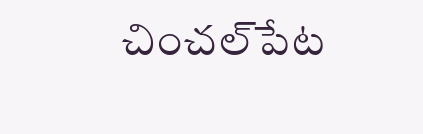చించల్‌పేట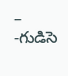– -గుడిసె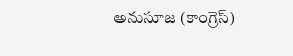అనుసూజ (కాంగ్రెస్‌)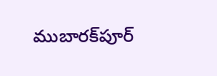ముబారక్‌పూర్‌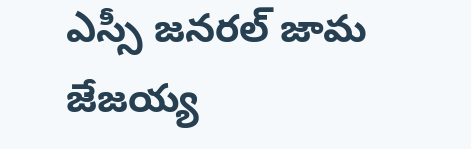ఎస్సీ జనరల్‌ జామ జేజయ్య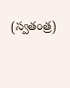(స్వతంత్ర)